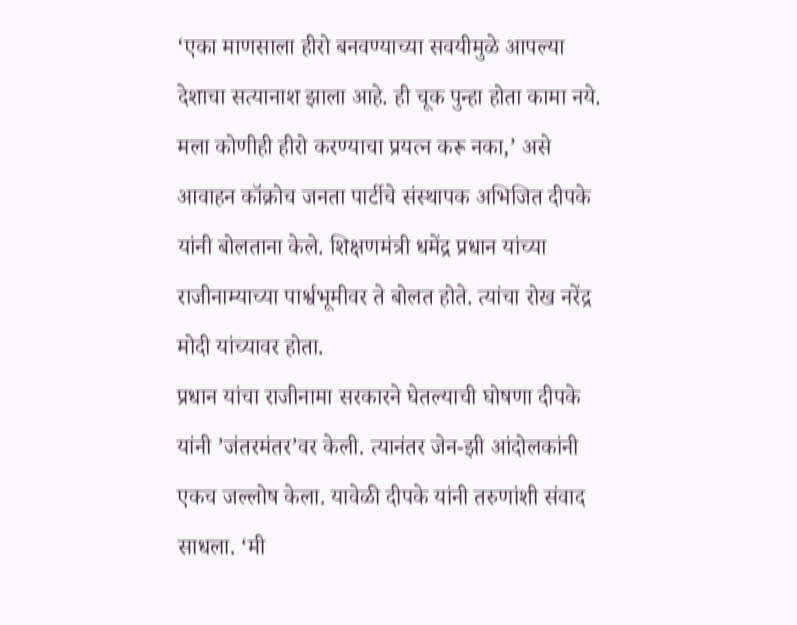‘एका माणसाला हीरो बनवण्याच्या सवयीमुळे आपल्या देशाचा सत्यानाश झाला आहे. ही चूक पुन्हा होता कामा नये. मला कोणीही हीरो करण्याचा प्रयत्न करू नका,’ असे आवाहन कॉक्रोच जनता पार्टीचे संस्थापक अभिजित दीपके यांनी बोलताना केले. शिक्षणमंत्री धमेंद्र प्रधान यांच्या राजीनाम्याच्या पार्श्वभूमीवर ते बोलत होते. त्यांचा रोख नरेंद्र मोदी यांच्यावर होता.
प्रधान यांचा राजीनामा सरकारने घेतल्याची घोषणा दीपके यांनी ’जंतरमंतर’वर केली. त्यानंतर जेन-झी आंदोलकांनी एकच जल्लोष केला. यावेळी दीपके यांनी तरुणांशी संवाद साधला. ‘मी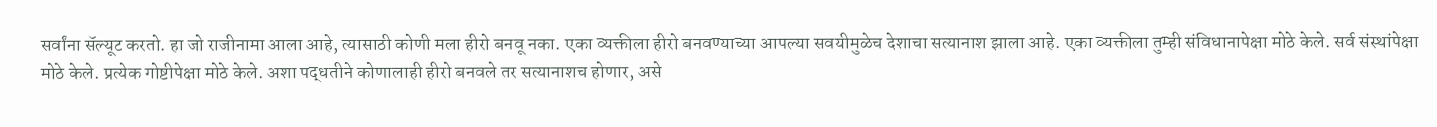सर्वांना सॅल्यूट करतो. हा जो राजीनामा आला आहे, त्यासाठी कोणी मला हीरो बनवू नका. एका व्यक्तीला हीरो बनवण्याच्या आपल्या सवयीमुळेच देशाचा सत्यानाश झाला आहे. एका व्यक्तीला तुम्ही संविधानापेक्षा मोठे केले. सर्व संस्थांपेक्षा मोठे केले. प्रत्येक गोष्टीपेक्षा मोठे केले. अशा पद्धतीने कोणालाही हीरो बनवले तर सत्यानाशच होणार, असे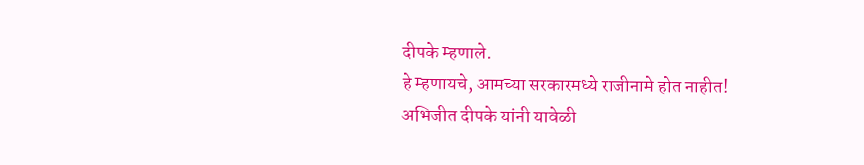दीपके म्हणाले.
हे म्हणायचे, आमच्या सरकारमध्ये राजीनामे होत नाहीत!
अभिजीत दीपके यांनी यावेळी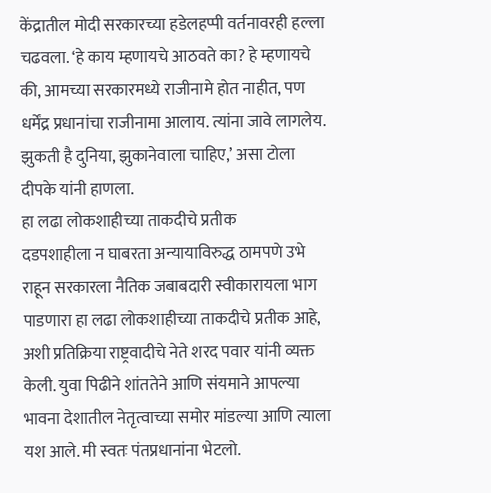केंद्रातील मोदी सरकारच्या हडेलहप्पी वर्तनावरही हल्ला चढवला. ‘हे काय म्हणायचे आठवते का? हे म्हणायचे की, आमच्या सरकारमध्ये राजीनामे होत नाहीत, पण धर्मेंद्र प्रधानांचा राजीनामा आलाय. त्यांना जावे लागलेय. झुकती है दुनिया, झुकानेवाला चाहिए,’ असा टोला दीपके यांनी हाणला.
हा लढा लोकशाहीच्या ताकदीचे प्रतीक
दडपशाहीला न घाबरता अन्यायाविरुद्ध ठामपणे उभे राहून सरकारला नैतिक जबाबदारी स्वीकारायला भाग पाडणारा हा लढा लोकशाहीच्या ताकदीचे प्रतीक आहे, अशी प्रतिक्रिया राष्ट्रवादीचे नेते शरद पवार यांनी व्यक्त केली. युवा पिढीने शांततेने आणि संयमाने आपल्या भावना देशातील नेतृत्वाच्या समोर मांडल्या आणि त्याला यश आले. मी स्वतः पंतप्रधानांना भेटलो.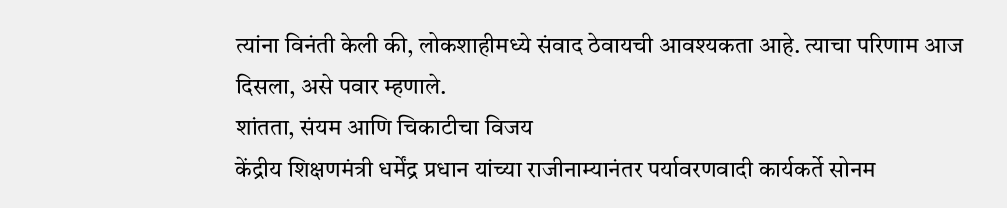त्यांना विनंती केली की, लोकशाहीमध्ये संवाद ठेवायची आवश्यकता आहे. त्याचा परिणाम आज दिसला, असे पवार म्हणाले.
शांतता, संयम आणि चिकाटीचा विजय
केंद्रीय शिक्षणमंत्री धर्मेंद्र प्रधान यांच्या राजीनाम्यानंतर पर्यावरणवादी कार्यकर्ते सोनम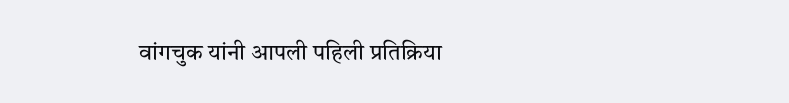वांगचुक यांनी आपली पहिली प्रतिक्रिया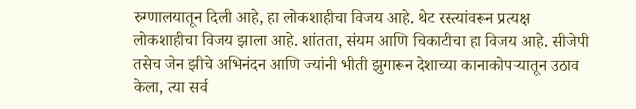रुग्णालयातून दिली आहे, हा लोकशाहीचा विजय आहे. थेट रस्त्यांवरून प्रत्यक्ष लोकशाहीचा विजय झाला आहे. शांतता, संयम आणि चिकाटीचा हा विजय आहे. सीजेपी तसेच जेन झीचे अभिनंदन आणि ज्यांनी भीती झुगारून देशाच्या कानाकोपऱ्यातून उठाव केला, त्या सर्व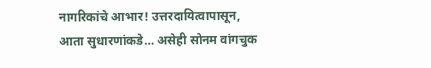नागरिकांचे आभार! उत्तरदायित्वापासून, आता सुधारणांकडे… असेही सोनम वांगचुक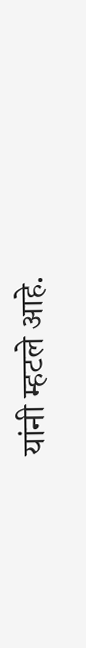यांनी म्हटले आहे.